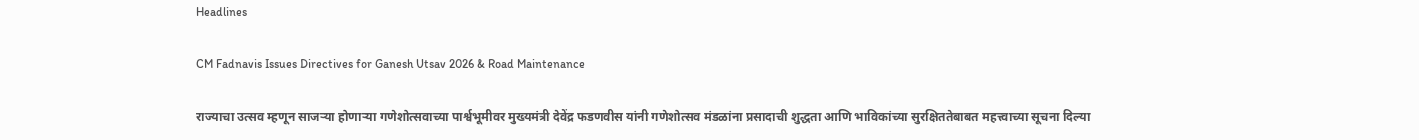Headlines

CM Fadnavis Issues Directives for Ganesh Utsav 2026 & Road Maintenance

राज्याचा उत्सव म्हणून साजऱ्या होणाऱ्या गणेशोत्सवाच्या पार्श्वभूमीवर मुख्यमंत्री देवेंद्र फडणवीस यांनी गणेशोत्सव मंडळांना प्रसादाची शुद्धता आणि भाविकांच्या सुरक्षिततेबाबत महत्त्वाच्या सूचना दिल्या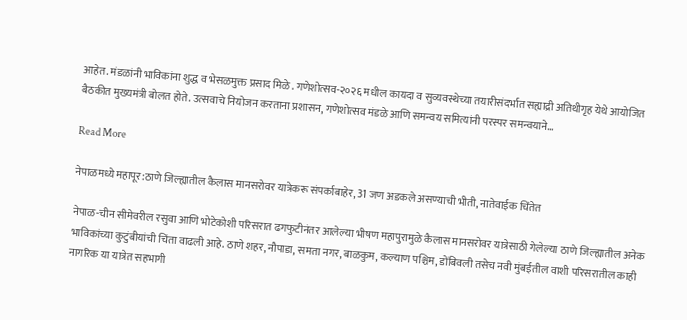आहेत. मंडळांनी भाविकांना शुद्ध व भेसळमुक्त प्रसाद मिळे . गणेशोत्सव-२०२६ मधील कायदा व सुव्यवस्थेच्या तयारीसंदर्भात सह्याद्री अतिथीगृह येथे आयोजित बैठकीत मुख्यमंत्री बोलत होते. उत्सवाचे नियोजन करताना प्रशासन, गणेशोत्सव मंडळे आणि समन्वय समित्यांनी परस्पर समन्वयाने…

Read More

नेपाळमध्ये महापूर:ठाणे जिल्ह्यातील कैलास मानसरोवर यात्रेकरू संपर्काबाहेर, 31 जण अडकले असण्याची भीती, नातेवाईक चिंतेत

नेपाळ-चीन सीमेवरील रसुवा आणि भोटेकोशी परिसरात ढगफुटीनंतर आलेल्या भीषण महापुरामुळे कैलास मानसरोवर यात्रेसाठी गेलेल्या ठाणे जिल्ह्यातील अनेक भाविकांच्या कुटुंबीयांची चिंता वाढली आहे. ठाणे शहर, नौपाडा, समता नगर, बाळकुम, कल्याण पश्चिम, डोंबिवली तसेच नवी मुंबईतील वाशी परिसरातील काही नागरिक या यात्रेत सहभागी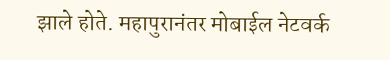झाले होते. महापुरानंतर मोबाईल नेटवर्क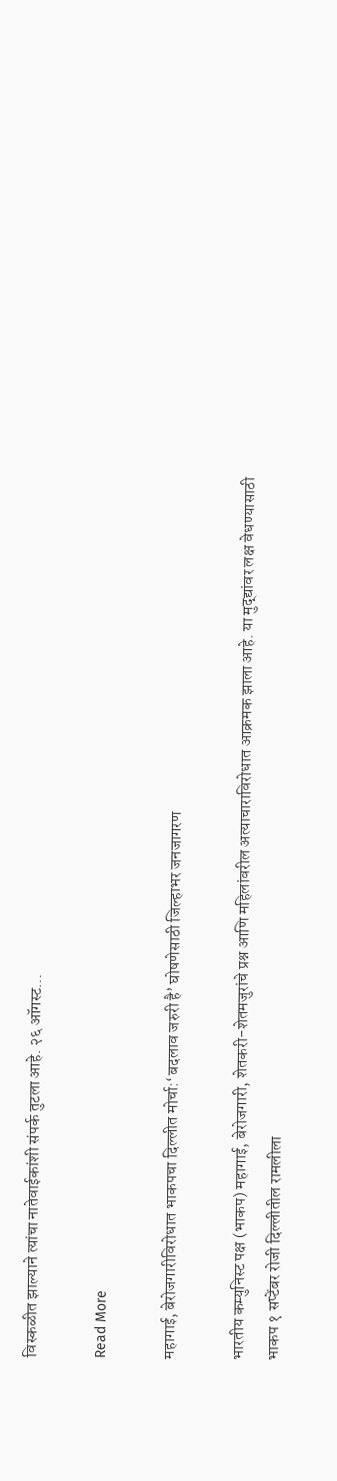विस्कळीत झाल्याने त्यांचा नातेवाईकांशी संपर्क तुटला आहे. २६ ऑगस्ट…

Read More

महागाई, बेरोजगारीविरोधात भाकपचा दिल्लीत मोर्चा:‘बदलाव जरुरी है’ घोषणेसाठी जिल्हाभर जनजागरण

भारतीय कम्युनिस्ट पक्ष (भाकप) महागाई, बेरोजगारी, शेतकरी-शेतमजुरांचे प्रश्न आणि महिलांवरील अत्याचाराविरोधात आक्रमक झाला आहे. या मुद्द्यांवर लक्ष वेधण्यासाठी भाकप १ सप्टेंबर रोजी दिल्लीतील रामलीला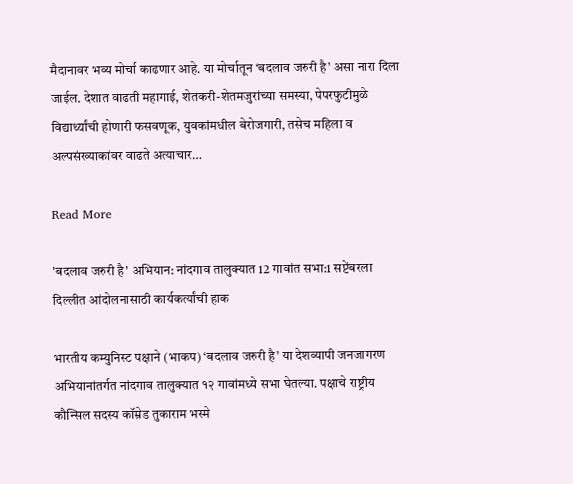मैदानावर भव्य मोर्चा काढणार आहे. या मोर्चातून ‘बदलाव जरुरी है’ असा नारा दिला जाईल. देशात वाढती महागाई, शेतकरी-शेतमजुरांच्या समस्या, पेपरफुटीमुळे विद्यार्थ्यांची होणारी फसवणूक, युवकांमधील बेरोजगारी, तसेच महिला व अल्पसंख्याकांवर वाढते अत्याचार…

Read More

'बदलाव जरुरी है' अभियान: नांदगाव तालुक्यात 12 गावांत सभा:1 सप्टेंबरला दिल्लीत आंदोलनासाठी कार्यकर्त्यांची हाक

भारतीय कम्युनिस्ट पक्षाने (भाकप) ‘बदलाव जरुरी है’ या देशव्यापी जनजागरण अभियानांतर्गत नांदगाव तालुक्यात १२ गावांमध्ये सभा घेतल्या. पक्षाचे राष्ट्रीय कौन्सिल सदस्य कॉम्रेड तुकाराम भस्मे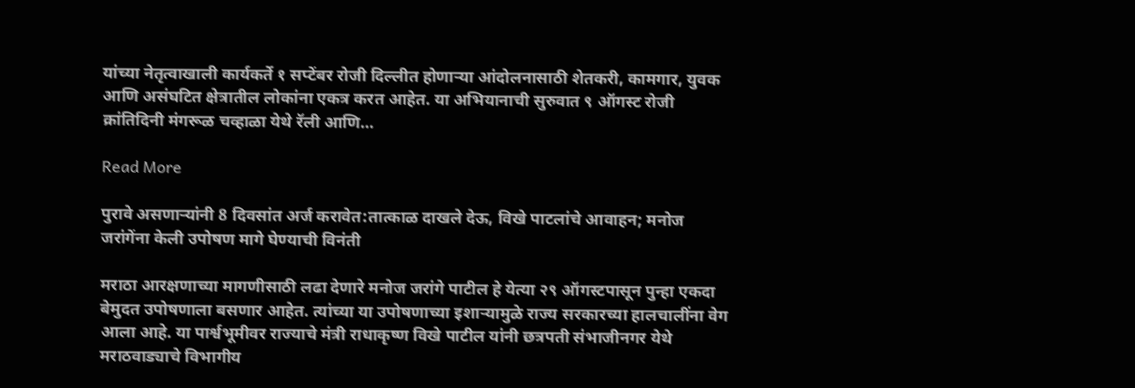यांच्या नेतृत्वाखाली कार्यकर्ते १ सप्टेंबर रोजी दिल्लीत होणाऱ्या आंदोलनासाठी शेतकरी, कामगार, युवक आणि असंघटित क्षेत्रातील लोकांना एकत्र करत आहेत. या अभियानाची सुरुवात ९ ऑगस्ट रोजी क्रांतिदिनी मंगरूळ चव्हाळा येथे रॅली आणि…

Read More

पुरावे असणाऱ्यांनी 8 दिवसांत अर्ज करावेत:तात्काळ दाखले देऊ, विखे पाटलांचे आवाहन; मनोज जरांगेंना केली उपोषण मागे घेण्याची विनंती

मराठा आरक्षणाच्या मागणीसाठी लढा देणारे मनोज जरांगे पाटील हे येत्या २९ ऑगस्टपासून पुन्हा एकदा बेमुदत उपोषणाला बसणार आहेत. त्यांच्या या उपोषणाच्या इशाऱ्यामुळे राज्य सरकारच्या हालचालींना वेग आला आहे. या पार्श्वभूमीवर राज्याचे मंत्री राधाकृष्ण विखे पाटील यांनी छत्रपती संभाजीनगर येथे मराठवाड्याचे विभागीय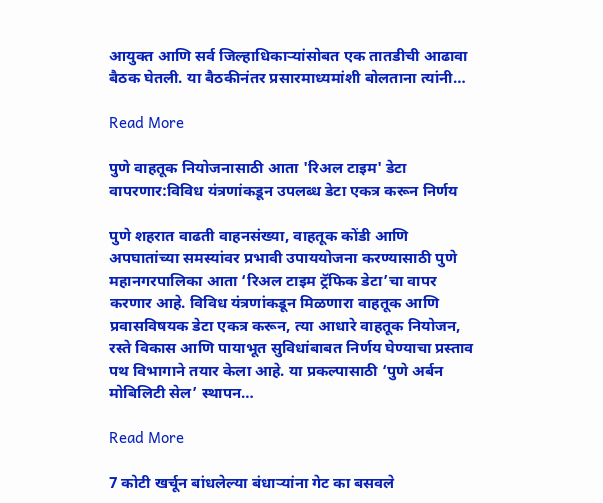आयुक्त आणि सर्व जिल्हाधिकाऱ्यांसोबत एक तातडीची आढावा बैठक घेतली. या बैठकीनंतर प्रसारमाध्यमांशी बोलताना त्यांनी…

Read More

पुणे वाहतूक नियोजनासाठी आता 'रिअल टाइम' डेटा वापरणार:विविध यंत्रणांकडून उपलब्ध डेटा एकत्र करून निर्णय

पुणे शहरात वाढती वाहनसंख्या, वाहतूक कोंडी आणि अपघातांच्या समस्यांवर प्रभावी उपाययोजना करण्यासाठी पुणे महानगरपालिका आता ‘रिअल टाइम ट्रॅफिक डेटा’चा वापर करणार आहे. विविध यंत्रणांकडून मिळणारा वाहतूक आणि प्रवासविषयक डेटा एकत्र करून, त्या आधारे वाहतूक नियोजन, रस्ते विकास आणि पायाभूत सुविधांबाबत निर्णय घेण्याचा प्रस्ताव पथ विभागाने तयार केला आहे. या प्रकल्पासाठी ‘पुणे अर्बन मोबिलिटी सेल’ स्थापन…

Read More

7 कोटी खर्चून बांधलेल्या बंधाऱ्यांना गेट का बसवले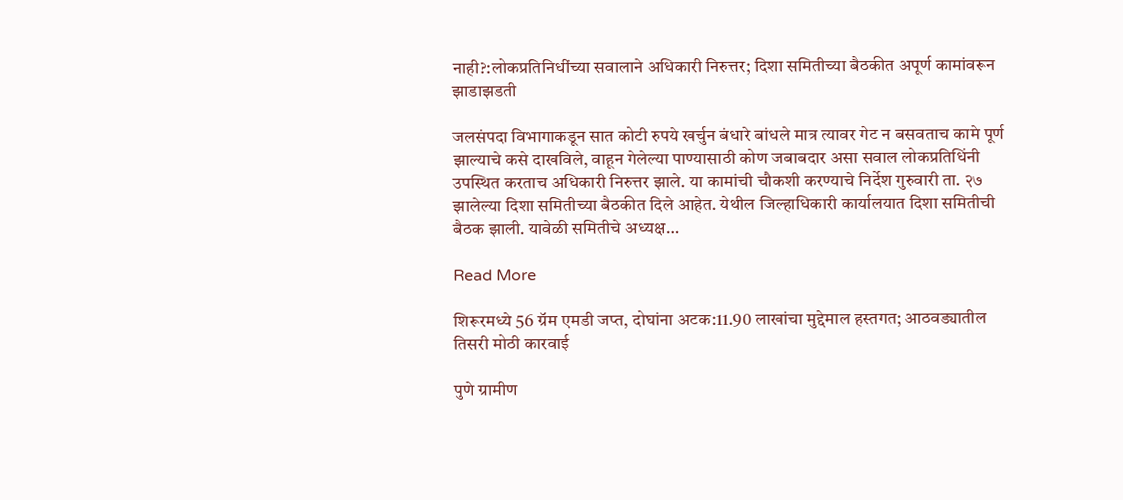नाही?:लोकप्रतिनिधींच्या सवालाने अधिकारी निरुत्तर; दिशा समितीच्या बैठकीत अपूर्ण कामांवरून झाडाझडती

जलसंपदा विभागाकडून सात कोटी रुपये खर्चुन बंधारे बांधले मात्र त्यावर गेट न बसवताच कामे पूर्ण झाल्याचे कसे दाखविले, वाहून गेलेल्या पाण्यासाठी कोण जबाबदार असा सवाल लोकप्रतिधिंनी उपस्थित करताच अधिकारी निरुत्तर झाले. या कामांची चौकशी करण्याचे निर्देश गुरुवारी ता. २७ झालेल्या दिशा समितीच्या बैठकीत दिले आहेत. येथील जिल्हाधिकारी कार्यालयात दिशा समितीची बैठक झाली. यावेळी समितीचे अध्यक्ष…

Read More

शिरूरमध्ये 56 ग्रॅम एमडी जप्त, दोघांना अटक:11.90 लाखांचा मुद्देमाल हस्तगत; आठवड्यातील तिसरी मोठी कारवाई

पुणे ग्रामीण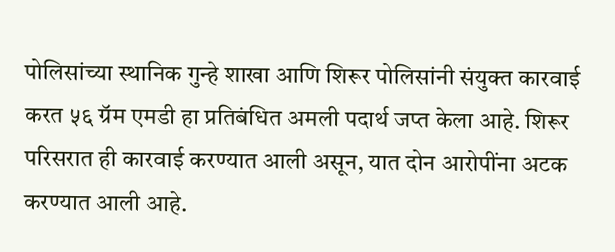पोलिसांच्या स्थानिक गुन्हे शाखा आणि शिरूर पोलिसांनी संयुक्त कारवाई करत ५६ ग्रॅम एमडी हा प्रतिबंधित अमली पदार्थ जप्त केला आहे. शिरूर परिसरात ही कारवाई करण्यात आली असून, यात दोन आरोपींना अटक करण्यात आली आहे.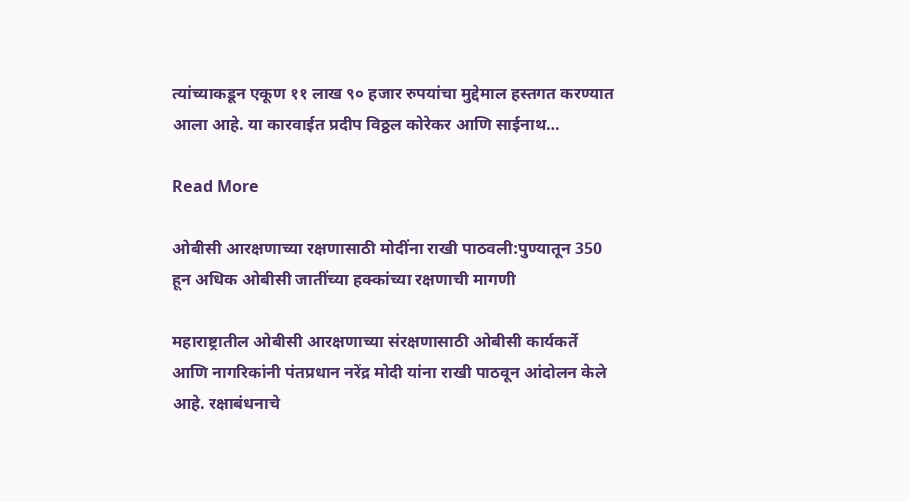त्यांच्याकडून एकूण ११ लाख ९० हजार रुपयांचा मुद्देमाल हस्तगत करण्यात आला आहे. या कारवाईत प्रदीप विठ्ठल कोरेकर आणि साईनाथ…

Read More

ओबीसी आरक्षणाच्या रक्षणासाठी मोदींना राखी पाठवली:पुण्यातून 350 हून अधिक ओबीसी जातींच्या हक्कांच्या रक्षणाची मागणी

महाराष्ट्रातील ओबीसी आरक्षणाच्या संरक्षणासाठी ओबीसी कार्यकर्ते आणि नागरिकांनी पंतप्रधान नरेंद्र मोदी यांना राखी पाठवून आंदोलन केले आहे. रक्षाबंधनाचे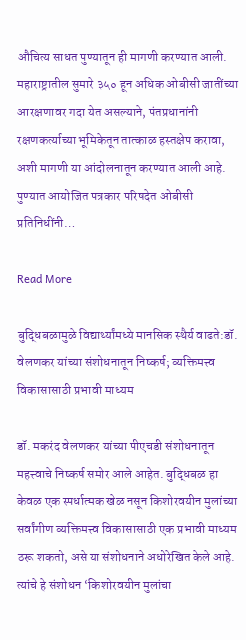औचित्य साधत पुण्यातून ही मागणी करण्यात आली. महाराष्ट्रातील सुमारे ३५० हून अधिक ओबीसी जातींच्या आरक्षणावर गदा येत असल्याने, पंतप्रधानांनी रक्षणकर्त्याच्या भूमिकेतून तात्काळ हस्तक्षेप करावा, अशी मागणी या आंदोलनातून करण्यात आली आहे. पुण्यात आयोजित पत्रकार परिषदेत ओबीसी प्रतिनिधींनी…

Read More

बुद्धिबळामुळे विद्यार्थ्यांमध्ये मानसिक स्थैर्य वाढते:डॉ. वेलणकर यांच्या संशोधनातून निष्कर्ष; व्यक्तिमत्त्व विकासासाठी प्रभावी माध्यम

डॉ. मकरंद वेलणकर यांच्या पीएचडी संशोधनातून महत्त्वाचे निष्कर्ष समोर आले आहेत. बुद्धिबळ हा केवळ एक स्पर्धात्मक खेळ नसून किशोरवयीन मुलांच्या सर्वांगीण व्यक्तिमत्त्व विकासासाठी एक प्रभावी माध्यम ठरू शकतो, असे या संशोधनाने अधोरेखित केले आहे. त्यांचे हे संशोधन ‘किशोरवयीन मुलांचा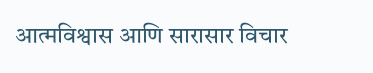आत्मविश्वास आणि सारासार विचार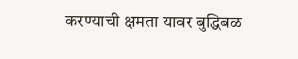करण्याची क्षमता यावर बुद्धिबळ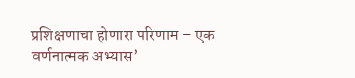प्रशिक्षणाचा होणारा परिणाम – एक वर्णनात्मक अभ्यास’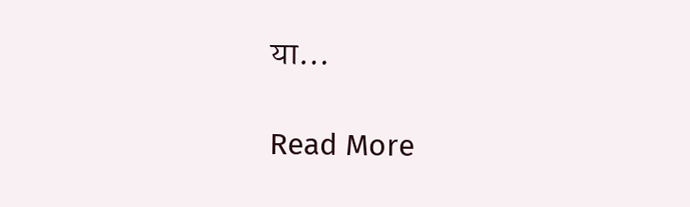या…

Read More